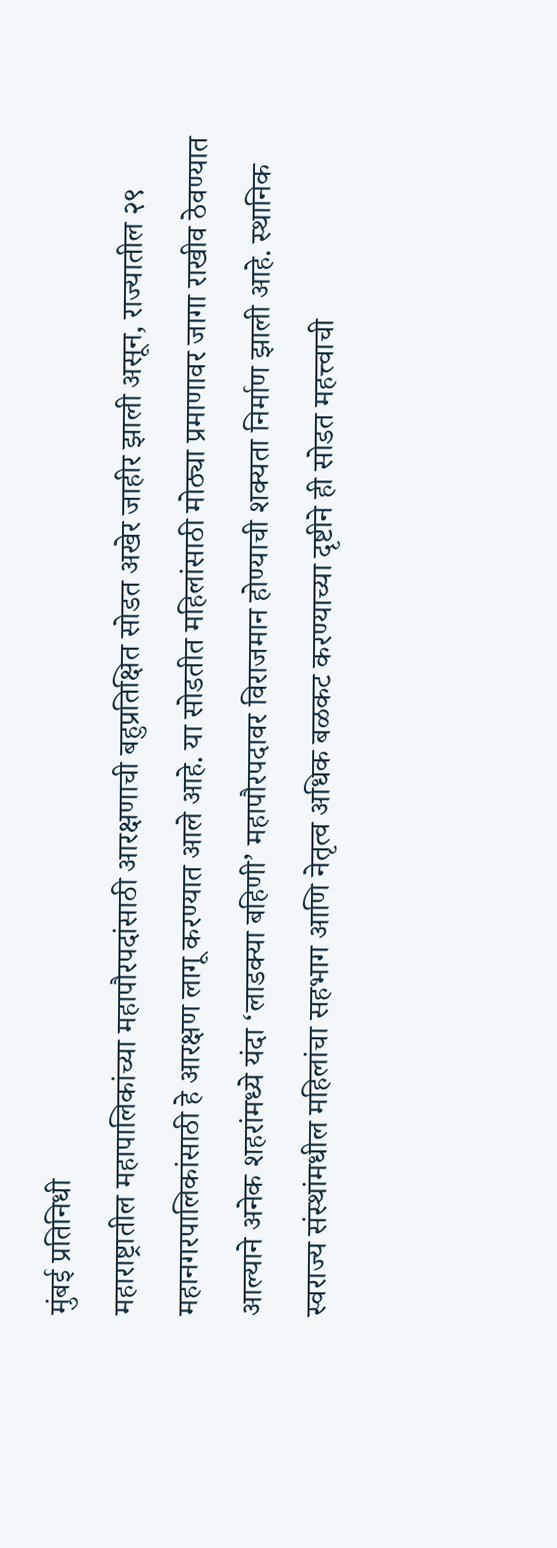मुंबई प्रतिनिधी
महाराष्ट्रातील महापालिकांच्या महापौरपदांसाठी आरक्षणाची बहुप्रतिक्षित सोडत अखेर जाहीर झाली असून, राज्यातील २९ महानगरपालिकांसाठी हे आरक्षण लागू करण्यात आले आहे. या सोडतीत महिलांसाठी मोठ्या प्रमाणावर जागा राखीव ठेवण्यात आल्याने अनेक शहरांमध्ये यंदा ‘लाडक्या बहिणी’ महापौरपदावर विराजमान होण्याची शक्यता निर्माण झाली आहे. स्थानिक स्वराज्य संस्थांमधील महिलांचा सहभाग आणि नेतृत्व अधिक बळकट करण्याच्या दृष्टीने ही सोडत महत्त्वाची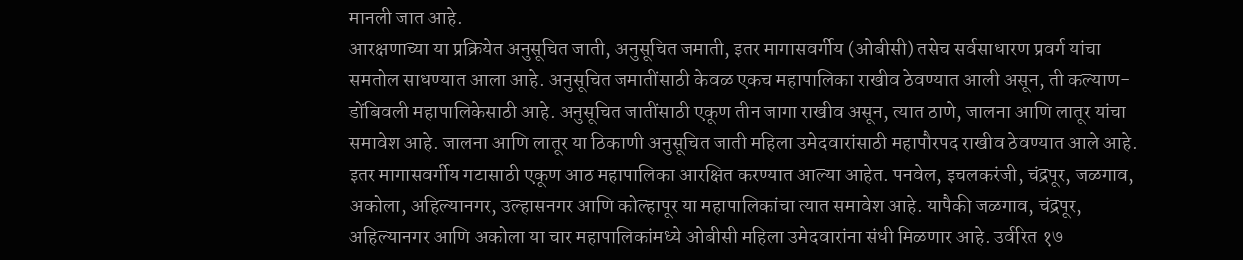मानली जात आहे.
आरक्षणाच्या या प्रक्रियेत अनुसूचित जाती, अनुसूचित जमाती, इतर मागासवर्गीय (ओबीसी) तसेच सर्वसाधारण प्रवर्ग यांचा समतोल साधण्यात आला आहे. अनुसूचित जमातींसाठी केवळ एकच महापालिका राखीव ठेवण्यात आली असून, ती कल्याण-डोंबिवली महापालिकेसाठी आहे. अनुसूचित जातींसाठी एकूण तीन जागा राखीव असून, त्यात ठाणे, जालना आणि लातूर यांचा समावेश आहे. जालना आणि लातूर या ठिकाणी अनुसूचित जाती महिला उमेदवारांसाठी महापौरपद राखीव ठेवण्यात आले आहे.
इतर मागासवर्गीय गटासाठी एकूण आठ महापालिका आरक्षित करण्यात आल्या आहेत. पनवेल, इचलकरंजी, चंद्रपूर, जळगाव, अकोला, अहिल्यानगर, उल्हासनगर आणि कोल्हापूर या महापालिकांचा त्यात समावेश आहे. यापैकी जळगाव, चंद्रपूर, अहिल्यानगर आणि अकोला या चार महापालिकांमध्ये ओबीसी महिला उमेदवारांना संधी मिळणार आहे. उर्वरित १७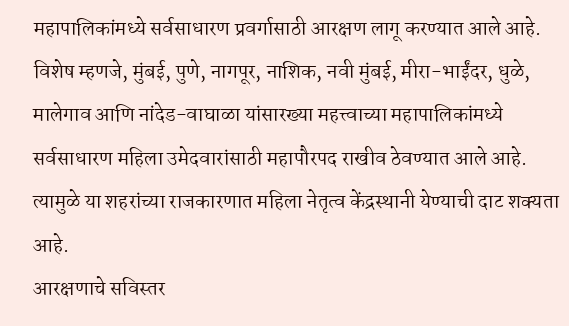महापालिकांमध्ये सर्वसाधारण प्रवर्गासाठी आरक्षण लागू करण्यात आले आहे.
विशेष म्हणजे, मुंबई, पुणे, नागपूर, नाशिक, नवी मुंबई, मीरा-भाईंदर, धुळे, मालेगाव आणि नांदेड-वाघाळा यांसारख्या महत्त्वाच्या महापालिकांमध्ये सर्वसाधारण महिला उमेदवारांसाठी महापौरपद राखीव ठेवण्यात आले आहे. त्यामुळे या शहरांच्या राजकारणात महिला नेतृत्व केंद्रस्थानी येण्याची दाट शक्यता आहे.
आरक्षणाचे सविस्तर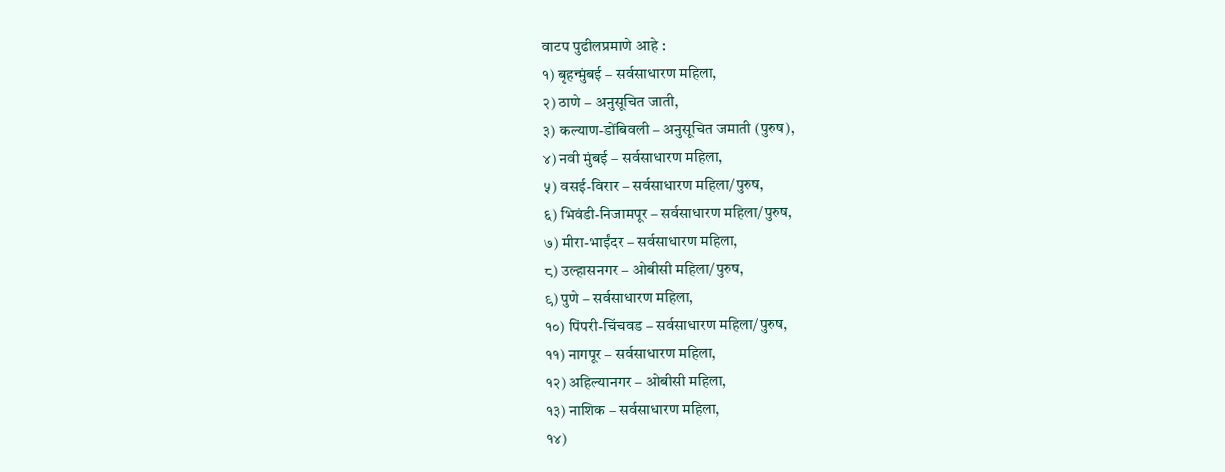वाटप पुढीलप्रमाणे आहे :
१) बृहन्मुंबई – सर्वसाधारण महिला,
२) ठाणे – अनुसूचित जाती,
३) कल्याण-डोंबिवली – अनुसूचित जमाती (पुरुष),
४) नवी मुंबई – सर्वसाधारण महिला,
५) वसई-विरार – सर्वसाधारण महिला/पुरुष,
६) भिवंडी-निजामपूर – सर्वसाधारण महिला/पुरुष,
७) मीरा-भाईंदर – सर्वसाधारण महिला,
८) उल्हासनगर – ओबीसी महिला/पुरुष,
९) पुणे – सर्वसाधारण महिला,
१०) पिंपरी-चिंचवड – सर्वसाधारण महिला/पुरुष,
११) नागपूर – सर्वसाधारण महिला,
१२) अहिल्यानगर – ओबीसी महिला,
१३) नाशिक – सर्वसाधारण महिला,
१४)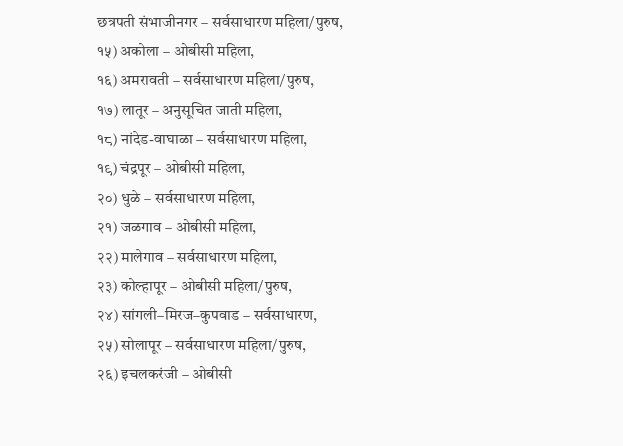छत्रपती संभाजीनगर – सर्वसाधारण महिला/पुरुष,
१५) अकोला – ओबीसी महिला,
१६) अमरावती – सर्वसाधारण महिला/पुरुष,
१७) लातूर – अनुसूचित जाती महिला,
१८) नांदेड-वाघाळा – सर्वसाधारण महिला,
१९) चंद्रपूर – ओबीसी महिला,
२०) धुळे – सर्वसाधारण महिला,
२१) जळगाव – ओबीसी महिला,
२२) मालेगाव – सर्वसाधारण महिला,
२३) कोल्हापूर – ओबीसी महिला/पुरुष,
२४) सांगली–मिरज–कुपवाड – सर्वसाधारण,
२५) सोलापूर – सर्वसाधारण महिला/पुरुष,
२६) इचलकरंजी – ओबीसी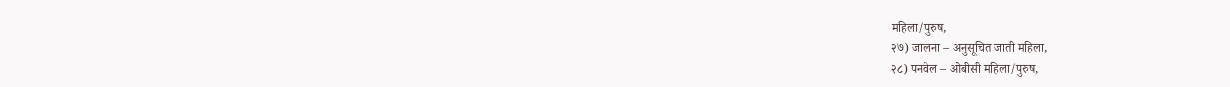महिला/पुरुष,
२७) जालना – अनुसूचित जाती महिला,
२८) पनवेल – ओबीसी महिला/पुरुष,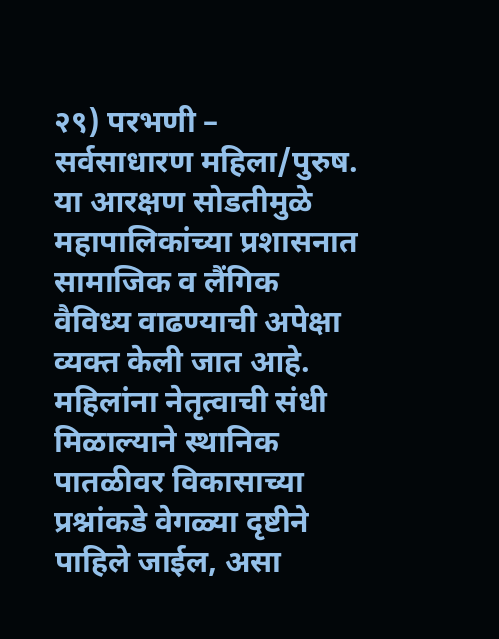२९) परभणी – सर्वसाधारण महिला/पुरुष.
या आरक्षण सोडतीमुळे महापालिकांच्या प्रशासनात सामाजिक व लैंगिक वैविध्य वाढण्याची अपेक्षा व्यक्त केली जात आहे. महिलांना नेतृत्वाची संधी मिळाल्याने स्थानिक पातळीवर विकासाच्या प्रश्नांकडे वेगळ्या दृष्टीने पाहिले जाईल, असा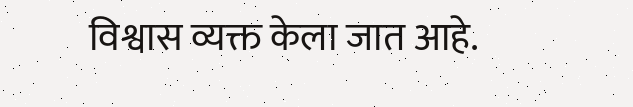विश्वास व्यक्त केला जात आहे.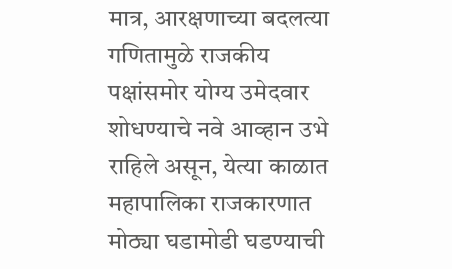मात्र, आरक्षणाच्या बदलत्या गणितामुळे राजकीय पक्षांसमोर योग्य उमेदवार शोधण्याचे नवे आव्हान उभे राहिले असून, येत्या काळात महापालिका राजकारणात मोठ्या घडामोडी घडण्याची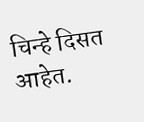चिन्हे दिसत आहेत.